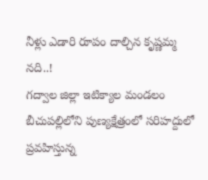నీళ్లు ఎడారి రూపం దాల్చిన కృష్ణమ్మ నది..!
గద్వాల జిల్లా ఇటిక్యాల మండలం బీచుపల్లిలోని పుణ్యక్షేత్రంలో సరిహద్దులో ప్రవహిస్తున్న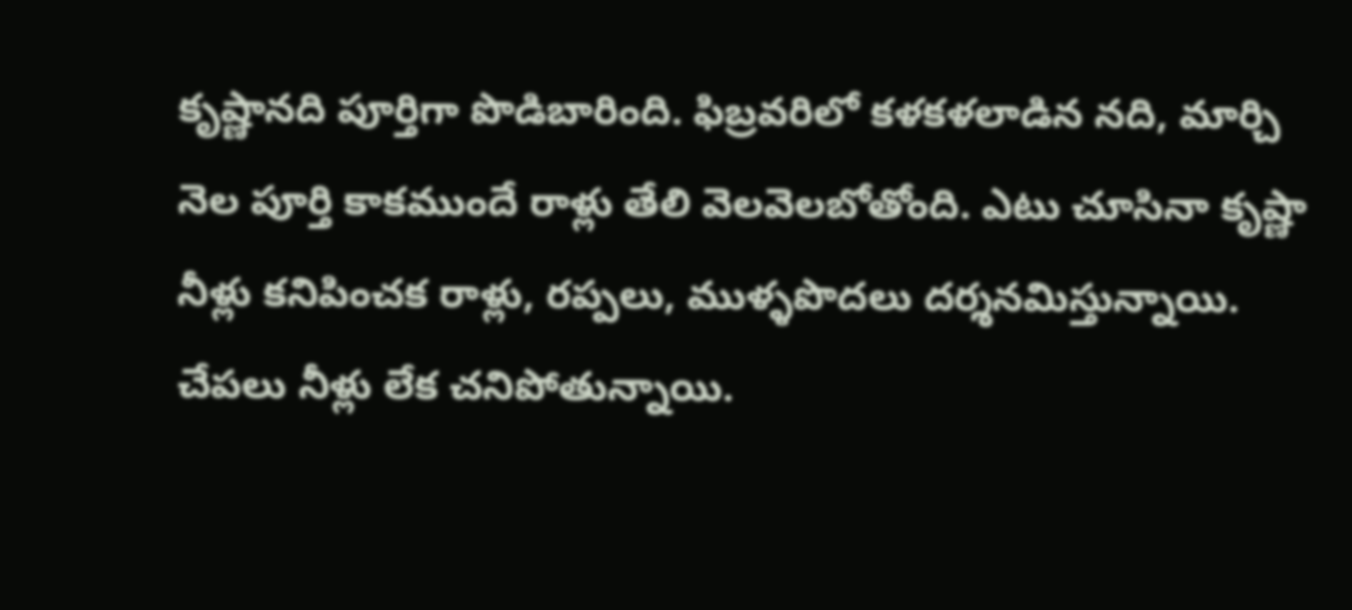కృష్ణానది పూర్తిగా పొడిబారింది. ఫిబ్రవరిలో కళకళలాడిన నది, మార్చి నెల పూర్తి కాకముందే రాళ్లు తేలి వెలవెలబోతోంది. ఎటు చూసినా కృష్ణా నీళ్లు కనిపించక రాళ్లు, రప్పలు, ముళ్ళపొదలు దర్శనమిస్తున్నాయి. చేపలు నీళ్లు లేక చనిపోతున్నాయి.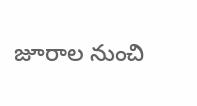జూరాల నుంచి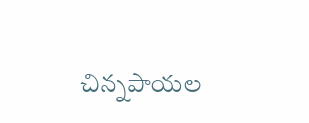చిన్నపాయల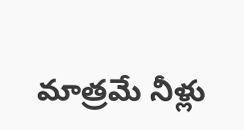మాత్రమే నీళ్లు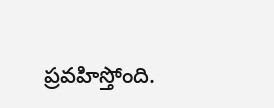ప్రవహిస్తోంది.